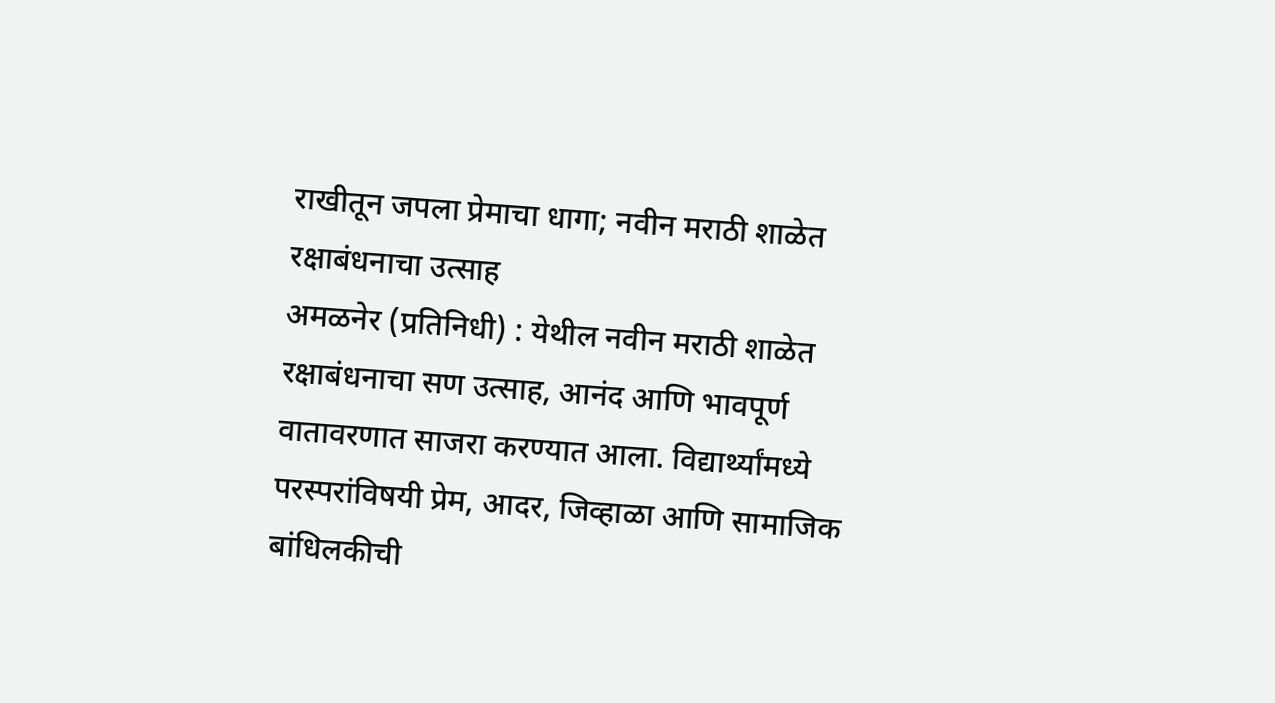राखीतून जपला प्रेमाचा धागा; नवीन मराठी शाळेत रक्षाबंधनाचा उत्साह
अमळनेर (प्रतिनिधी) : येथील नवीन मराठी शाळेत रक्षाबंधनाचा सण उत्साह, आनंद आणि भावपूर्ण वातावरणात साजरा करण्यात आला. विद्यार्थ्यांमध्ये परस्परांविषयी प्रेम, आदर, जिव्हाळा आणि सामाजिक बांधिलकीची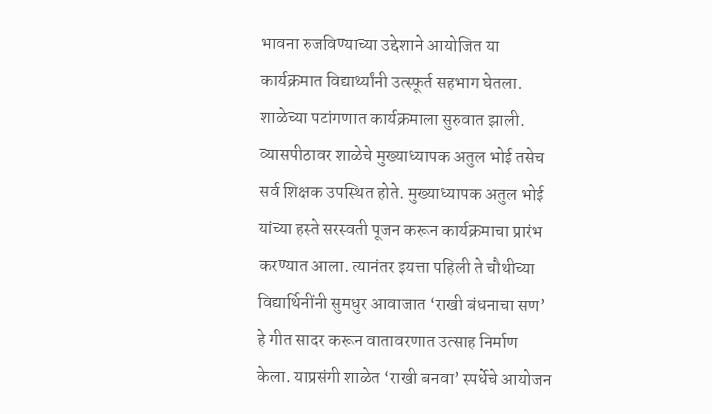भावना रुजविण्याच्या उद्देशाने आयोजित या कार्यक्रमात विद्यार्थ्यांनी उत्स्फूर्त सहभाग घेतला.
शाळेच्या पटांगणात कार्यक्रमाला सुरुवात झाली. व्यासपीठावर शाळेचे मुख्याध्यापक अतुल भोई तसेच सर्व शिक्षक उपस्थित होते. मुख्याध्यापक अतुल भोई यांच्या हस्ते सरस्वती पूजन करून कार्यक्रमाचा प्रारंभ करण्यात आला. त्यानंतर इयत्ता पहिली ते चौथीच्या विद्यार्थिनींनी सुमधुर आवाजात ‘राखी बंधनाचा सण’ हे गीत सादर करून वातावरणात उत्साह निर्माण केला. याप्रसंगी शाळेत ‘राखी बनवा’ स्पर्धेचे आयोजन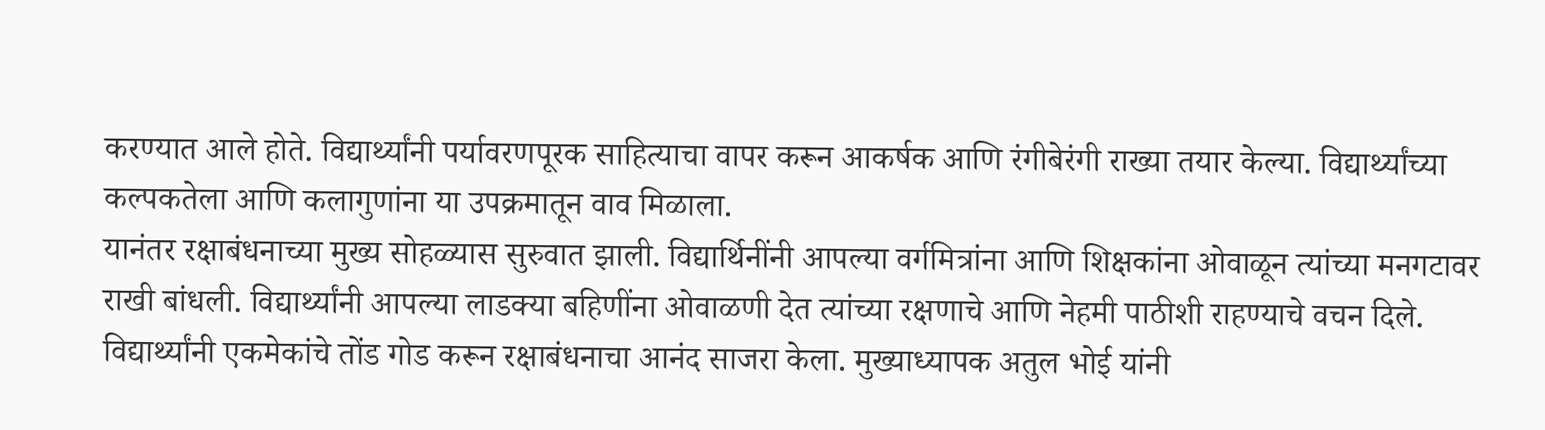करण्यात आले होते. विद्यार्थ्यांनी पर्यावरणपूरक साहित्याचा वापर करून आकर्षक आणि रंगीबेरंगी राख्या तयार केल्या. विद्यार्थ्यांच्या कल्पकतेला आणि कलागुणांना या उपक्रमातून वाव मिळाला.
यानंतर रक्षाबंधनाच्या मुख्य सोहळ्यास सुरुवात झाली. विद्यार्थिनींनी आपल्या वर्गमित्रांना आणि शिक्षकांना ओवाळून त्यांच्या मनगटावर राखी बांधली. विद्यार्थ्यांनी आपल्या लाडक्या बहिणींना ओवाळणी देत त्यांच्या रक्षणाचे आणि नेहमी पाठीशी राहण्याचे वचन दिले. विद्यार्थ्यांनी एकमेकांचे तोंड गोड करून रक्षाबंधनाचा आनंद साजरा केला. मुख्याध्यापक अतुल भोई यांनी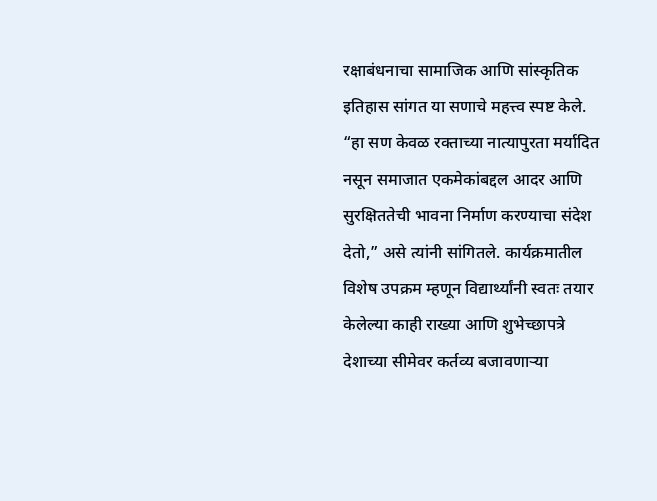रक्षाबंधनाचा सामाजिक आणि सांस्कृतिक इतिहास सांगत या सणाचे महत्त्व स्पष्ट केले. “हा सण केवळ रक्ताच्या नात्यापुरता मर्यादित नसून समाजात एकमेकांबद्दल आदर आणि सुरक्षिततेची भावना निर्माण करण्याचा संदेश देतो,” असे त्यांनी सांगितले. कार्यक्रमातील विशेष उपक्रम म्हणून विद्यार्थ्यांनी स्वतः तयार केलेल्या काही राख्या आणि शुभेच्छापत्रे देशाच्या सीमेवर कर्तव्य बजावणाऱ्या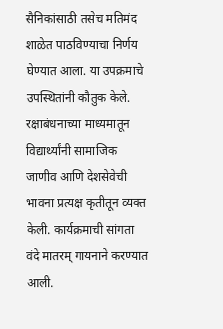सैनिकांसाठी तसेच मतिमंद शाळेत पाठविण्याचा निर्णय घेण्यात आला. या उपक्रमाचे उपस्थितांनी कौतुक केले. रक्षाबंधनाच्या माध्यमातून विद्यार्थ्यांनी सामाजिक जाणीव आणि देशसेवेची भावना प्रत्यक्ष कृतीतून व्यक्त केली. कार्यक्रमाची सांगता वंदे मातरम् गायनाने करण्यात आली.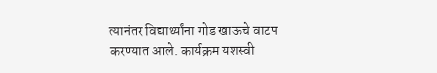त्यानंतर विद्यार्थ्यांना गोड खाऊचे वाटप करण्यात आले. कार्यक्रम यशस्वी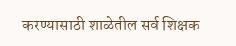करण्यासाठी शाळेतील सर्व शिक्षक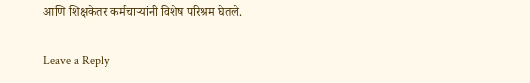आणि शिक्षकेतर कर्मचाऱ्यांनी विशेष परिश्रम घेतले.

Leave a Reply